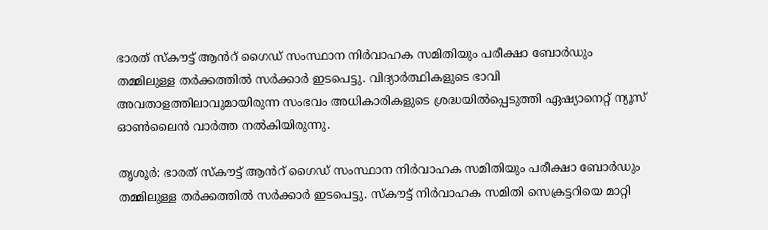ഭാരത് സ്കൗട്ട് ആൻറ്‍ ഗൈഡ് സംസ്ഥാന നിർവാഹക സമിതിയും പരീക്ഷാ ബോർഡും തമ്മിലുള്ള തർക്കത്തിൽ സർക്കാർ ഇടപെട്ടു. വിദ്യാർത്ഥികളുടെ ഭാവി അവതാളത്തിലാവുമായിരുന്ന സംഭവം അധികാരികളുടെ ശ്രദ്ധയിൽപ്പെടുത്തി ഏഷ്യാനെറ്റ് ന്യൂസ് ഓൺലൈൻ വാർത്ത നൽകിയിരുന്നു.

തൃശൂർ: ഭാരത് സ്കൗട്ട് ആൻറ്‍ ഗൈഡ് സംസ്ഥാന നിർവാഹക സമിതിയും പരീക്ഷാ ബോർഡും തമ്മിലുള്ള തർക്കത്തിൽ സർക്കാർ ഇടപെട്ടു. സ്കൗട്ട് നിർവാഹക സമിതി സെക്രട്ടറിയെ മാറ്റി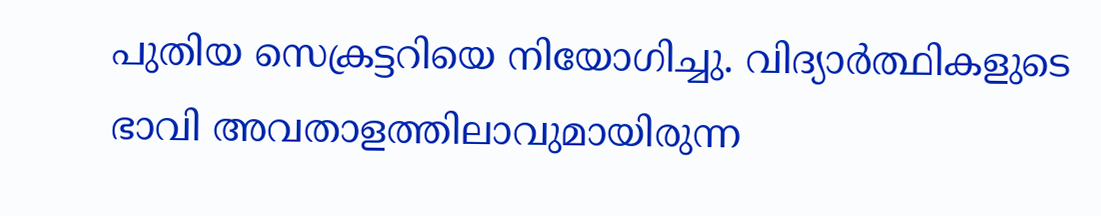പുതിയ സെക്രട്ടറിയെ നിയോഗിച്ചു. വിദ്യാർത്ഥികളുടെ ഭാവി അവതാളത്തിലാവുമായിരുന്ന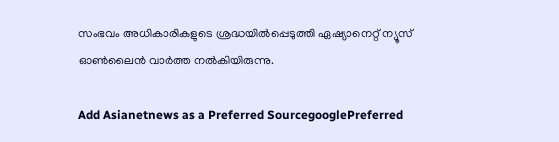സംഭവം അധികാരികളുടെ ശ്രദ്ധയിൽപ്പെടുത്തി ഏഷ്യാനെറ്റ് ന്യൂസ് ഓൺലൈൻ വാർത്ത നൽകിയിരുന്നു.

Add Asianetnews as a Preferred SourcegooglePreferred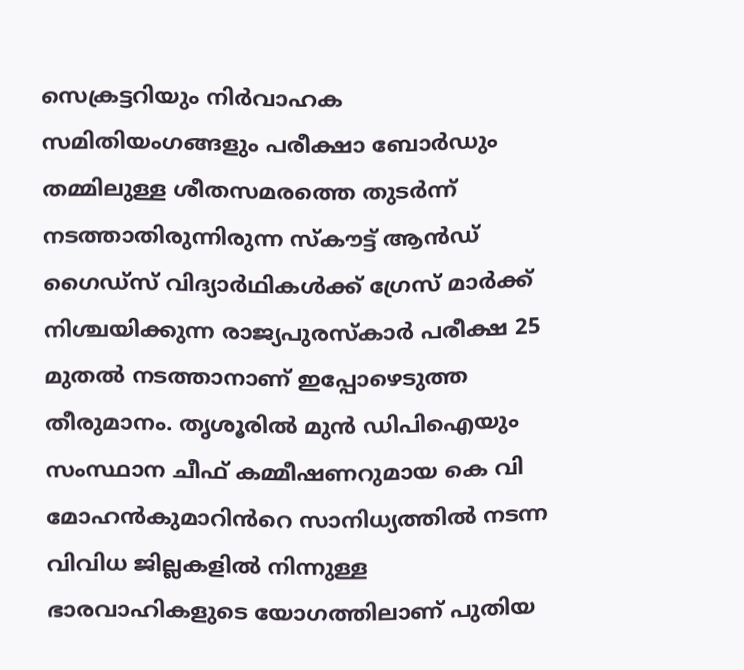സെക്രട്ടറിയും നിർവാഹക സമിതിയംഗങ്ങളും പരീക്ഷാ ബോർഡും തമ്മിലുള്ള ശീതസമരത്തെ തുടർന്ന് നടത്താതിരുന്നിരുന്ന സ്കൗട്ട് ആൻഡ് ഗൈഡ്സ് വിദ്യാർഥികൾക്ക് ഗ്രേസ് മാർക്ക് നിശ്ചയിക്കുന്ന രാജ്യപുരസ്കാർ പരീക്ഷ 25 മുതൽ നടത്താനാണ് ഇപ്പോഴെടുത്ത തീരുമാനം. തൃശൂരിൽ മുൻ ഡിപിഐയും സംസ്ഥാന ചീഫ് കമ്മീഷണറുമായ കെ വി മോഹൻകുമാറിൻറെ സാനിധ്യത്തിൽ നടന്ന വിവിധ ജില്ലകളിൽ നിന്നുള്ള ഭാരവാഹികളുടെ യോഗത്തിലാണ് പുതിയ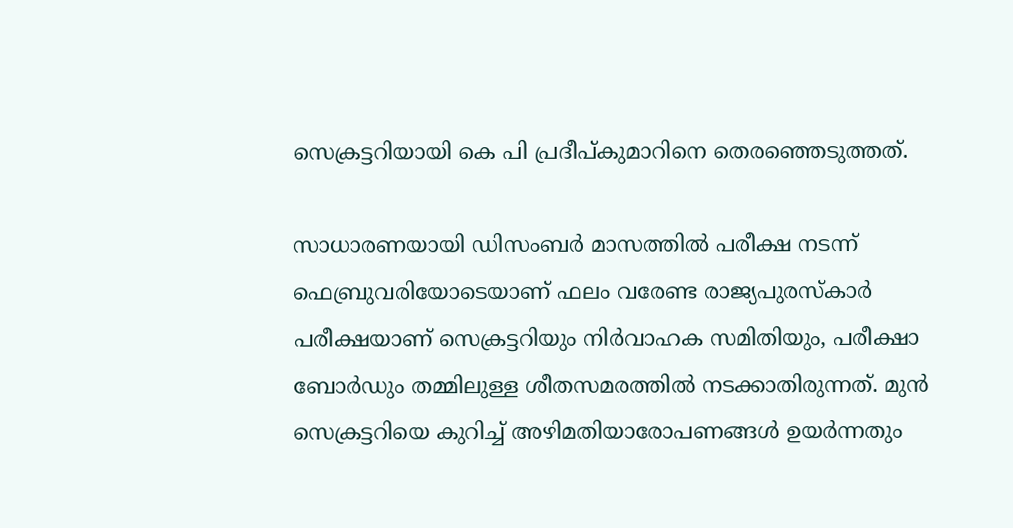സെക്രട്ടറിയായി കെ പി പ്രദീപ്കുമാറിനെ തെരഞ്ഞെടുത്തത്.

സാധാരണയായി ഡിസംബർ മാസത്തിൽ പരീക്ഷ നടന്ന് ഫെബ്രുവരിയോടെയാണ് ഫലം വരേണ്ട രാജ്യപുരസ്കാർ പരീക്ഷയാണ് സെക്രട്ടറിയും നിർവാഹക സമിതിയും, പരീക്ഷാ ബോർഡും തമ്മിലുള്ള ശീതസമരത്തിൽ നടക്കാതിരുന്നത്. മുൻ സെക്രട്ടറിയെ കുറിച്ച് അഴിമതിയാരോപണങ്ങൾ ഉയർന്നതും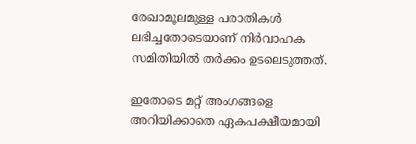രേഖാമൂലമുള്ള പരാതികൾ ലഭിച്ചതോടെയാണ് നിർവാഹക സമിതിയിൽ തർക്കം ഉടലെടുത്തത്.

ഇതോടെ മറ്റ് അംഗങ്ങളെ അറിയിക്കാതെ ഏകപക്ഷീയമായി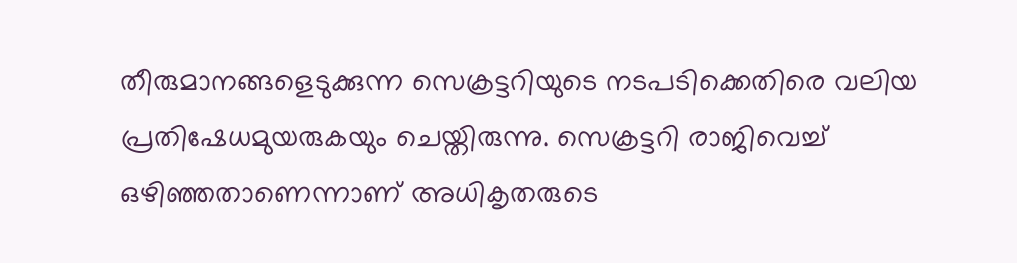തീരുമാനങ്ങളെടുക്കുന്ന സെക്രട്ടറിയുടെ നടപടിക്കെതിരെ വലിയ പ്രതിഷേധമുയരുകയും ചെയ്തിരുന്നു. സെക്രട്ടറി രാജിവെച്ച് ഒഴിഞ്ഞതാണെന്നാണ് അധികൃതരുടെ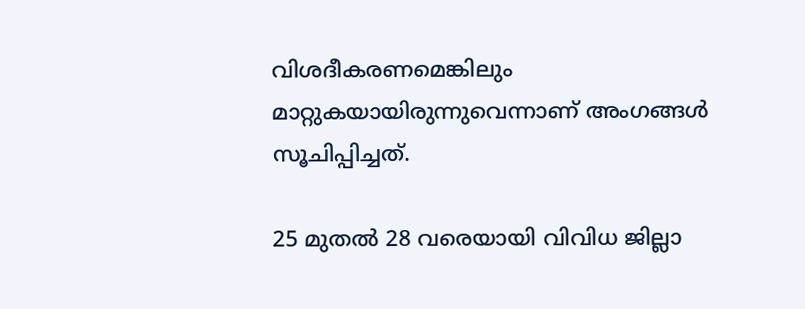വിശദീകരണമെങ്കിലും മാറ്റുകയായിരുന്നുവെന്നാണ് അംഗങ്ങൾ സൂചിപ്പിച്ചത്.

25 മുതൽ 28 വരെയായി വിവിധ ജില്ലാ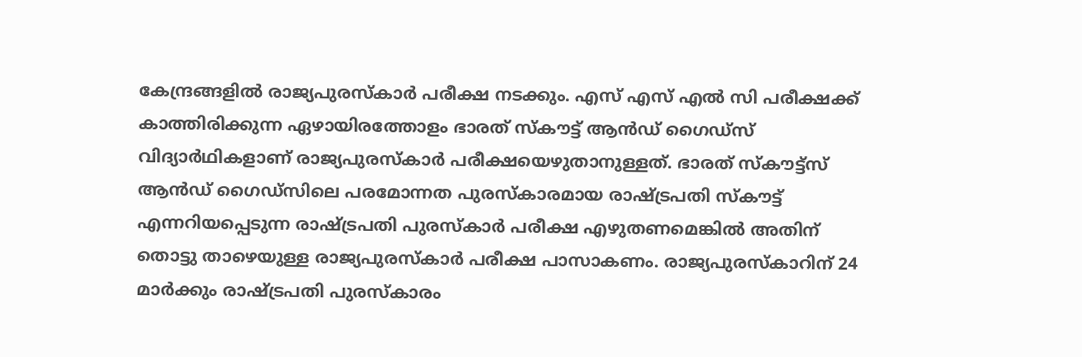കേന്ദ്രങ്ങളിൽ രാജ്യപുരസ്കാർ പരീക്ഷ നടക്കും. എസ് എസ് എൽ സി പരീക്ഷക്ക് കാത്തിരിക്കുന്ന ഏഴായിരത്തോളം ഭാരത് സ്കൗട്ട് ആൻഡ് ഗൈഡ്സ് വിദ്യാർഥികളാണ് രാജ്യപുരസ്കാർ പരീക്ഷയെഴുതാനുള്ളത്. ഭാരത് സ്കൗട്ട്സ് ആൻഡ് ഗൈഡ്‌സിലെ പരമോന്നത പുരസ്കാരമായ രാഷ്ട്രപതി സ്കൗട്ട് എന്നറിയപ്പെടുന്ന രാഷ്ട്രപതി പുരസ്കാര്‍ പരീക്ഷ എഴുതണമെങ്കിൽ അതിന് തൊട്ടു താഴെയുള്ള രാജ്യപുരസ്കാര്‍ പരീക്ഷ പാസാകണം. രാജ്യപുരസ്കാറിന് 24 മാർക്കും രാഷ്ട്രപതി പുരസ്കാരം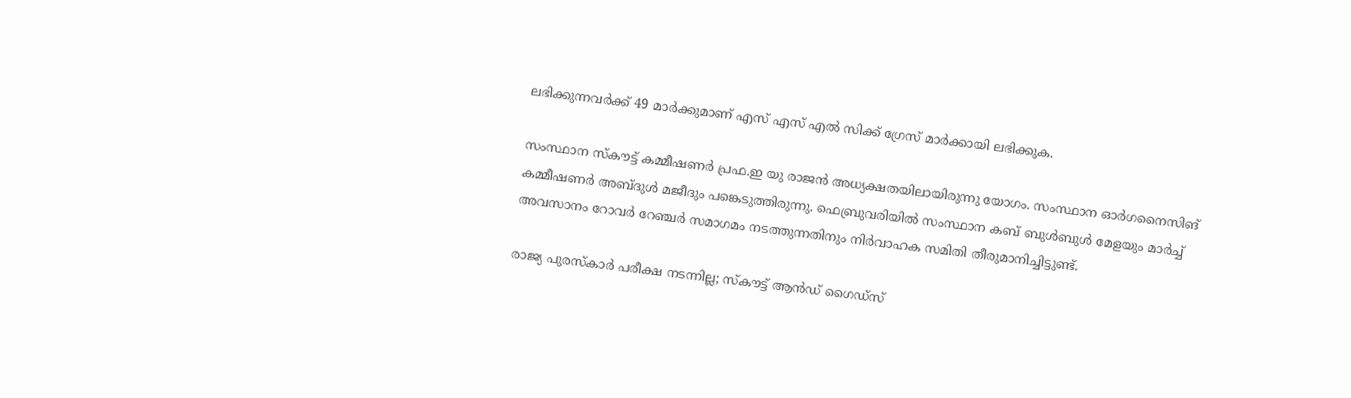ലഭിക്കുന്നവർക്ക് 49 മാർക്കുമാണ് എസ് എസ് എൽ സിക്ക് ഗ്രേസ് മാർക്കായി ലഭിക്കുക.

സംസ്ഥാന സ്കൗട്ട് കമ്മീഷണർ പ്രഫ.ഇ യു രാജൻ അധ്യക്ഷതയിലായിരുന്നു യോഗം. സംസ്ഥാന ഓർഗനൈസിങ് കമ്മീഷണർ അബ്ദുൾ മജീദും പങ്കെടുത്തിരുന്നു. ഫെബ്രുവരിയിൽ സംസ്ഥാന കബ് ബുൾബുൾ മേളയും മാർച്ച് അവസാനം റോവർ റേഞ്ചർ സമാഗമം നടത്തുന്നതിനും നിർവാഹക സമിതി തീരുമാനിച്ചിട്ടുണ്ട്.

രാജ്യ പുരസ്‌കാര്‍ പരീക്ഷ നടന്നില്ല; സ്‌കൗട്ട് ആന്‍ഡ് ഗൈഡ്‌സ്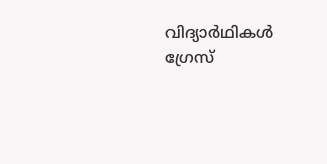വിദ്യാര്‍ഥികള്‍ ഗ്രേസ്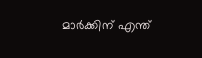മാര്‍ക്കിന് എന്ത്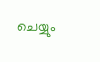ചെയ്യും